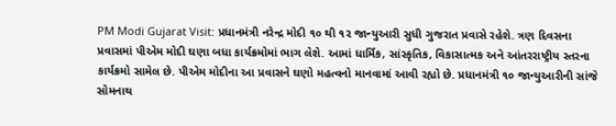PM Modi Gujarat Visit: પ્રધાનમંત્રી નરેન્દ્ર મોદી ૧૦ થી ૧૨ જાન્યુઆરી સુધી ગુજરાત પ્રવાસે રહેશે. ત્રણ દિવસના પ્રવાસમાં પીએમ મોદી ઘણા બધા કાર્યક્રમોમાં ભાગ લેશે. આમાં ધાર્મિક, સાંસ્કૃતિક, વિકાસાત્મક અને આંતરરાષ્ટ્રીય સ્તરના કાર્યક્રમો સામેલ છે. પીએમ મોદીના આ પ્રવાસને ઘણો મહત્વનો માનવામાં આવી રહ્યો છે. પ્રધાનમંત્રી ૧૦ જાન્યુઆરીની સાંજે સોમનાથ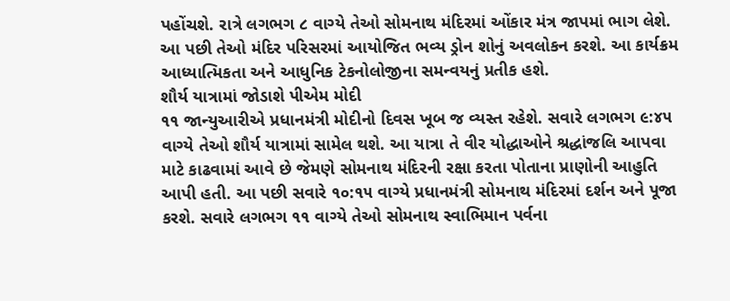પહોંચશે. રાત્રે લગભગ ૮ વાગ્યે તેઓ સોમનાથ મંદિરમાં ઓંકાર મંત્ર જાપમાં ભાગ લેશે. આ પછી તેઓ મંદિર પરિસરમાં આયોજિત ભવ્ય ડ્રોન શોનું અવલોકન કરશે. આ કાર્યક્રમ આધ્યાત્મિકતા અને આધુનિક ટેકનોલોજીના સમન્વયનું પ્રતીક હશે.
શૌર્ય યાત્રામાં જોડાશે પીએમ મોદી
૧૧ જાન્યુઆરીએ પ્રધાનમંત્રી મોદીનો દિવસ ખૂબ જ વ્યસ્ત રહેશે. સવારે લગભગ ૯:૪૫ વાગ્યે તેઓ શૌર્ય યાત્રામાં સામેલ થશે. આ યાત્રા તે વીર યોદ્ધાઓને શ્રદ્ધાંજલિ આપવા માટે કાઢવામાં આવે છે જેમણે સોમનાથ મંદિરની રક્ષા કરતા પોતાના પ્રાણોની આહુતિ આપી હતી. આ પછી સવારે ૧૦:૧૫ વાગ્યે પ્રધાનમંત્રી સોમનાથ મંદિરમાં દર્શન અને પૂજા કરશે. સવારે લગભગ ૧૧ વાગ્યે તેઓ સોમનાથ સ્વાભિમાન પર્વના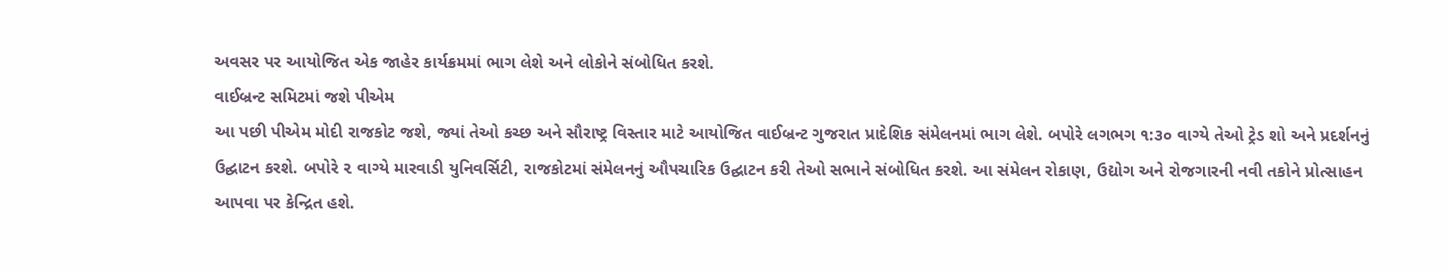અવસર પર આયોજિત એક જાહેર કાર્યક્રમમાં ભાગ લેશે અને લોકોને સંબોધિત કરશે.
વાઈબ્રન્ટ સમિટમાં જશે પીએમ
આ પછી પીએમ મોદી રાજકોટ જશે, જ્યાં તેઓ કચ્છ અને સૌરાષ્ટ્ર વિસ્તાર માટે આયોજિત વાઈબ્રન્ટ ગુજરાત પ્રાદેશિક સંમેલનમાં ભાગ લેશે. બપોરે લગભગ ૧:૩૦ વાગ્યે તેઓ ટ્રેડ શો અને પ્રદર્શનનું ઉદ્ઘાટન કરશે. બપોરે ૨ વાગ્યે મારવાડી યુનિવર્સિટી, રાજકોટમાં સંમેલનનું ઔપચારિક ઉદ્ઘાટન કરી તેઓ સભાને સંબોધિત કરશે. આ સંમેલન રોકાણ, ઉદ્યોગ અને રોજગારની નવી તકોને પ્રોત્સાહન આપવા પર કેન્દ્રિત હશે.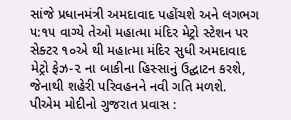સાંજે પ્રધાનમંત્રી અમદાવાદ પહોંચશે અને લગભગ ૫:૧૫ વાગ્યે તેઓ મહાત્મા મંદિર મેટ્રો સ્ટેશન પર સેક્ટર ૧૦એ થી મહાત્મા મંદિર સુધી અમદાવાદ મેટ્રો ફેઝ-૨ ના બાકીના હિસ્સાનું ઉદ્ઘાટન કરશે, જેનાથી શહેરી પરિવહનને નવી ગતિ મળશે.
પીએમ મોદીનો ગુજરાત પ્રવાસ :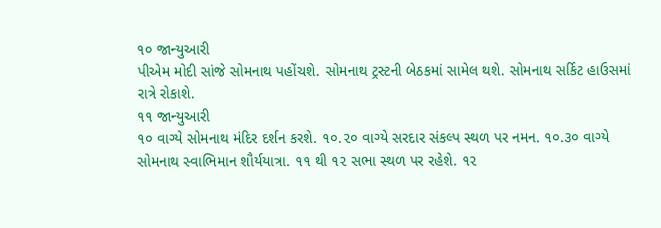૧૦ જાન્યુઆરી
પીએમ મોદી સાંજે સોમનાથ પહોંચશે. સોમનાથ ટ્રસ્ટની બેઠકમાં સામેલ થશે. સોમનાથ સર્કિટ હાઉસમાં રાત્રે રોકાશે.
૧૧ જાન્યુઆરી
૧૦ વાગ્યે સોમનાથ મંદિર દર્શન કરશે. ૧૦.૨૦ વાગ્યે સરદાર સંકલ્પ સ્થળ પર નમન. ૧૦.૩૦ વાગ્યે સોમનાથ સ્વાભિમાન શૌર્યયાત્રા. ૧૧ થી ૧૨ સભા સ્થળ પર રહેશે. ૧૨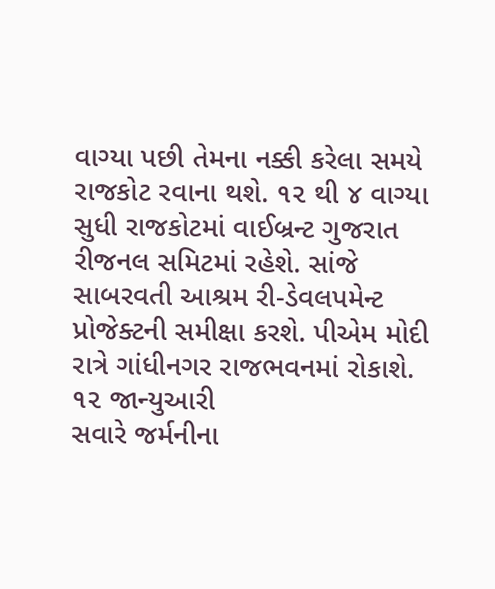વાગ્યા પછી તેમના નક્કી કરેલા સમયે રાજકોટ રવાના થશે. ૧૨ થી ૪ વાગ્યા સુધી રાજકોટમાં વાઈબ્રન્ટ ગુજરાત રીજનલ સમિટમાં રહેશે. સાંજે સાબરવતી આશ્રમ રી-ડેવલપમેન્ટ પ્રોજેક્ટની સમીક્ષા કરશે. પીએમ મોદી રાત્રે ગાંધીનગર રાજભવનમાં રોકાશે.
૧૨ જાન્યુઆરી
સવારે જર્મનીના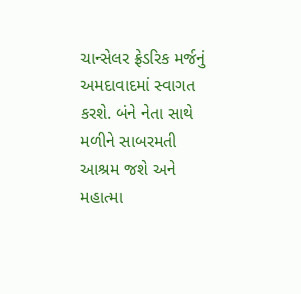ચાન્સેલર ફ્રેડરિક મર્જનું અમદાવાદમાં સ્વાગત કરશે. બંને નેતા સાથે મળીને સાબરમતી આશ્રમ જશે અને મહાત્મા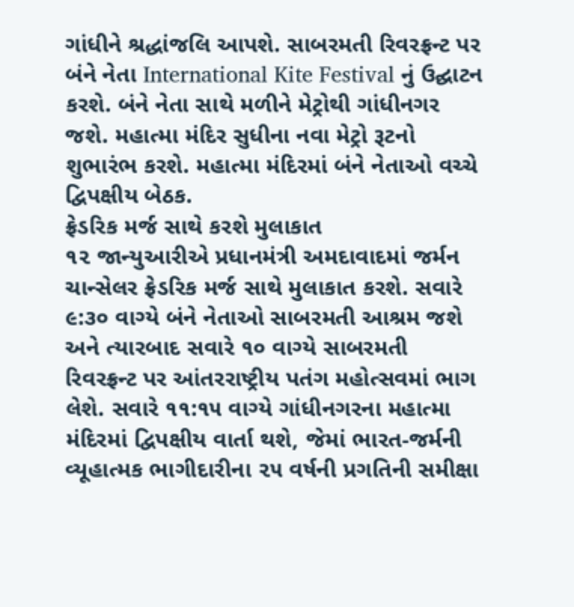ગાંધીને શ્રદ્ધાંજલિ આપશે. સાબરમતી રિવરફ્રન્ટ પર બંને નેતા International Kite Festival નું ઉદ્ઘાટન કરશે. બંને નેતા સાથે મળીને મેટ્રોથી ગાંધીનગર જશે. મહાત્મા મંદિર સુધીના નવા મેટ્રો રૂટનો શુભારંભ કરશે. મહાત્મા મંદિરમાં બંને નેતાઓ વચ્ચે દ્વિપક્ષીય બેઠક.
ફ્રેડરિક મર્જ સાથે કરશે મુલાકાત
૧૨ જાન્યુઆરીએ પ્રધાનમંત્રી અમદાવાદમાં જર્મન ચાન્સેલર ફ્રેડરિક મર્જ સાથે મુલાકાત કરશે. સવારે ૯:૩૦ વાગ્યે બંને નેતાઓ સાબરમતી આશ્રમ જશે અને ત્યારબાદ સવારે ૧૦ વાગ્યે સાબરમતી રિવરફ્રન્ટ પર આંતરરાષ્ટ્રીય પતંગ મહોત્સવમાં ભાગ લેશે. સવારે ૧૧:૧૫ વાગ્યે ગાંધીનગરના મહાત્મા મંદિરમાં દ્વિપક્ષીય વાર્તા થશે, જેમાં ભારત-જર્મની વ્યૂહાત્મક ભાગીદારીના ૨૫ વર્ષની પ્રગતિની સમીક્ષા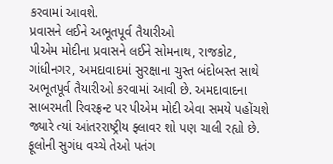કરવામાં આવશે.
પ્રવાસને લઈને અભૂતપૂર્વ તૈયારીઓ
પીએમ મોદીના પ્રવાસને લઈને સોમનાથ, રાજકોટ, ગાંધીનગર, અમદાવાદમાં સુરક્ષાના ચુસ્ત બંદોબસ્ત સાથે અભૂતપૂર્વ તૈયારીઓ કરવામાં આવી છે. અમદાવાદના સાબરમતી રિવરફ્રન્ટ પર પીએમ મોદી એવા સમયે પહોંચશે જ્યારે ત્યાં આંતરરાષ્ટ્રીય ફ્લાવર શો પણ ચાલી રહ્યો છે. ફૂલોની સુગંધ વચ્ચે તેઓ પતંગ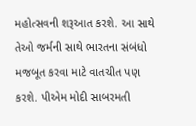મહોત્સવની શરૂઆત કરશે. આ સાથે તેઓ જર્મની સાથે ભારતના સંબંધો મજબૂત કરવા માટે વાતચીત પણ કરશે. પીએમ મોદી સાબરમતી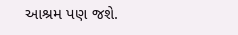આશ્રમ પણ જશે.